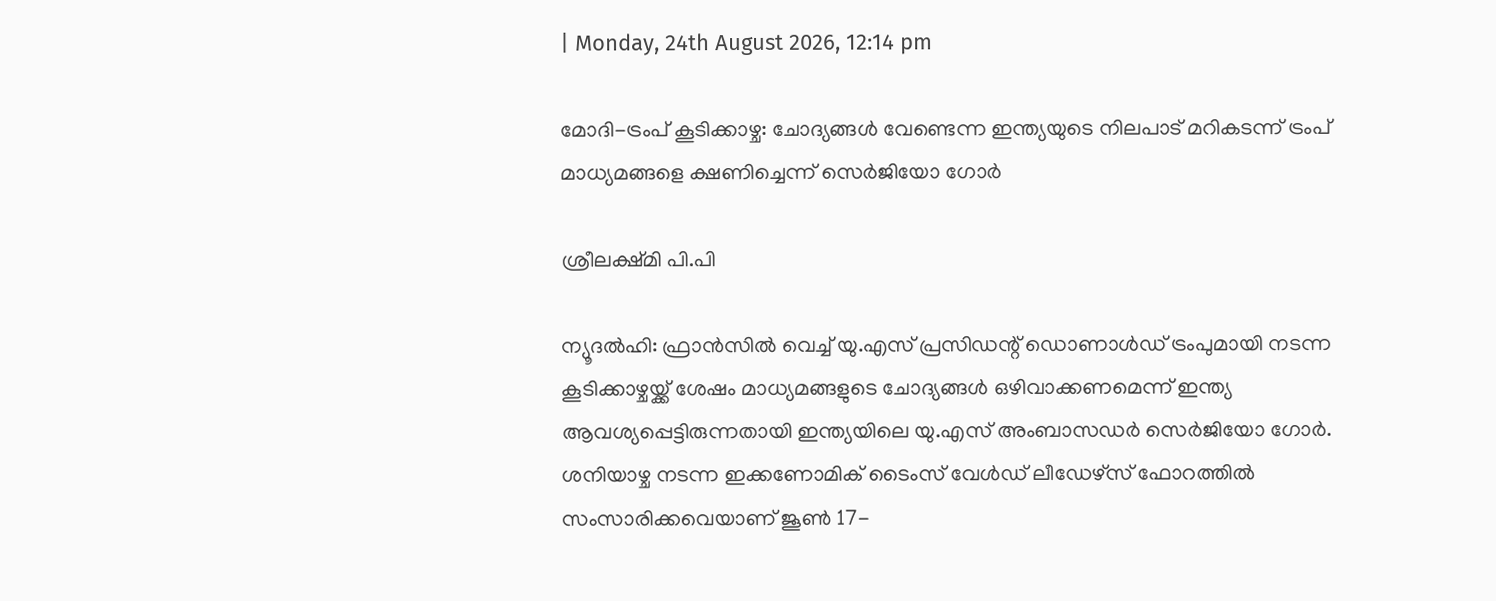| Monday, 24th August 2026, 12:14 pm

മോദി-ട്രംപ് കൂടിക്കാഴ്ച: ചോദ്യങ്ങൾ വേണ്ടെന്ന ഇന്ത്യയുടെ നിലപാട് മറികടന്ന് ട്രംപ് മാധ്യമങ്ങളെ ക്ഷണിച്ചെന്ന് സെർജിയോ ഗോർ

ശ്രീലക്ഷ്മി പി.പി

ന്യൂദൽഹി: ഫ്രാൻസിൽ വെച്ച് യു.എസ് പ്രസിഡന്റ് ഡൊണാൾഡ് ട്രംപുമായി നടന്ന കൂടിക്കാഴ്ചയ്ക്ക് ശേഷം മാധ്യമങ്ങളുടെ ചോദ്യങ്ങൾ ഒഴിവാക്കണമെന്ന് ഇന്ത്യ ആവശ്യപ്പെട്ടിരുന്നതായി ഇന്ത്യയിലെ യു.എസ് അംബാസഡർ സെർജിയോ ഗോർ. ശനിയാഴ്ച നടന്ന ഇക്കണോമിക് ടൈംസ് വേൾഡ് ലീഡേഴ്‌സ് ഫോറത്തിൽ സംസാരിക്കവെയാണ് ജൂൺ 17-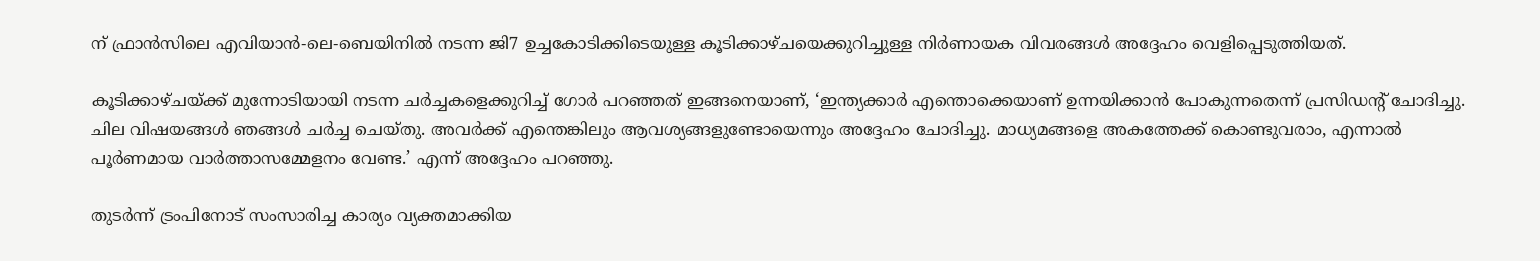ന് ഫ്രാൻസിലെ എവിയാൻ-ലെ-ബെയിനിൽ നടന്ന ജി7 ഉച്ചകോടിക്കിടെയുള്ള കൂടിക്കാഴ്ചയെക്കുറിച്ചുള്ള നിർണായക വിവരങ്ങൾ അദ്ദേഹം വെളിപ്പെടുത്തിയത്.

കൂടിക്കാഴ്ചയ്ക്ക് മുന്നോടിയായി നടന്ന ചർച്ചകളെക്കുറിച്ച് ഗോർ പറഞ്ഞത് ഇങ്ങനെയാണ്, ‘ഇന്ത്യക്കാർ എന്തൊക്കെയാണ് ഉന്നയിക്കാൻ പോകുന്നതെന്ന് പ്രസിഡന്റ് ചോദിച്ചു. ചില വിഷയങ്ങൾ ഞങ്ങൾ ചർച്ച ചെയ്തു. അവർക്ക് എന്തെങ്കിലും ആവശ്യങ്ങളുണ്ടോയെന്നും അദ്ദേഹം ചോദിച്ചു. മാധ്യമങ്ങളെ അകത്തേക്ക് കൊണ്ടുവരാം, എന്നാൽ പൂർണമായ വാർത്താസമ്മേളനം വേണ്ട.’ എന്ന് അദ്ദേഹം പറഞ്ഞു.

തുടർന്ന് ട്രംപിനോട് സംസാരിച്ച കാര്യം വ്യക്തമാക്കിയ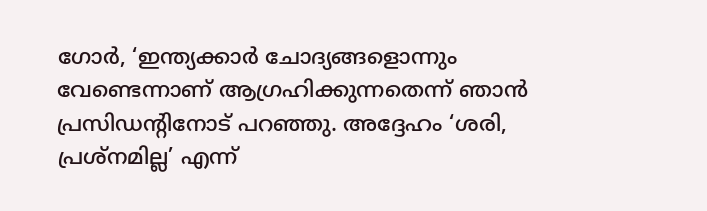ഗോർ, ‘ഇന്ത്യക്കാർ ചോദ്യങ്ങളൊന്നും വേണ്ടെന്നാണ് ആഗ്രഹിക്കുന്നതെന്ന് ഞാൻ പ്രസിഡന്റിനോട് പറഞ്ഞു. അദ്ദേഹം ‘ശരി, പ്രശ്നമില്ല’ എന്ന്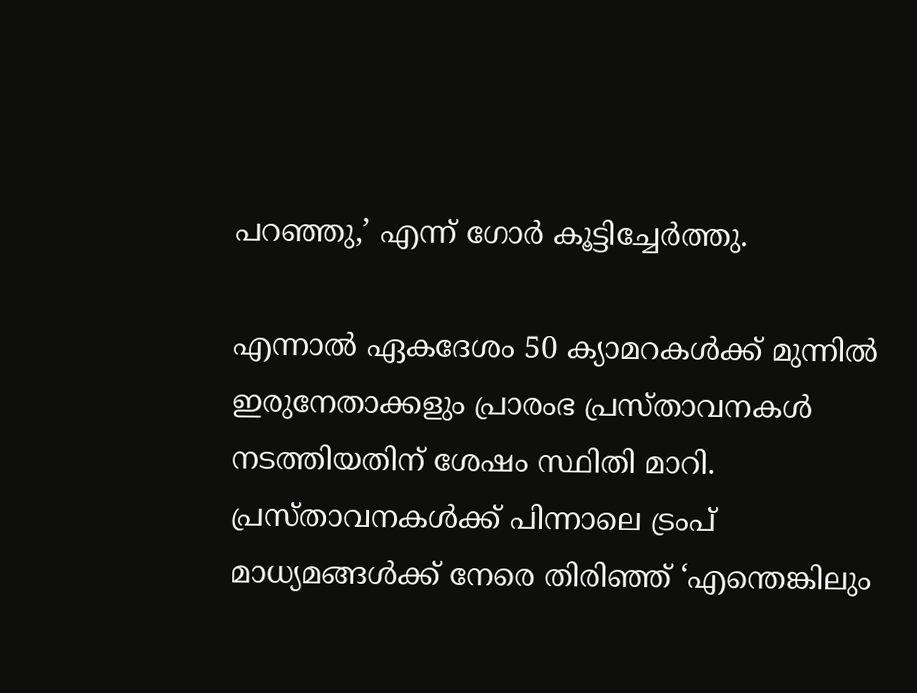പറഞ്ഞു,’ എന്ന് ഗോർ കൂട്ടിച്ചേർത്തു.

എന്നാൽ ഏകദേശം 50 ക്യാമറകൾക്ക് മുന്നിൽ ഇരുനേതാക്കളും പ്രാരംഭ പ്രസ്താവനകൾ നടത്തിയതിന് ശേഷം സ്ഥിതി മാറി. പ്രസ്താവനകൾക്ക് പിന്നാലെ ട്രംപ് മാധ്യമങ്ങൾക്ക് നേരെ തിരിഞ്ഞ് ‘എന്തെങ്കിലും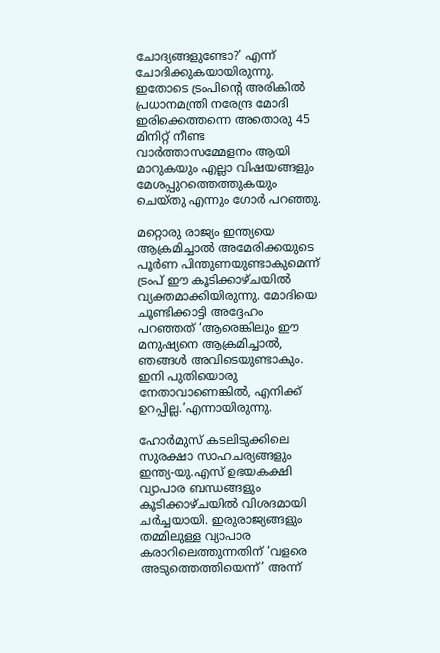ചോദ്യങ്ങളുണ്ടോ?’ എന്ന് ചോദിക്കുകയായിരുന്നു. ഇതോടെ ട്രംപിന്റെ അരികിൽ പ്രധാനമന്ത്രി നരേന്ദ്ര മോദി ഇരിക്കെത്തന്നെ അതൊരു 45 മിനിറ്റ് നീണ്ട വാർത്താസമ്മേളനം ആയി മാറുകയും എല്ലാ വിഷയങ്ങളും മേശപ്പുറത്തെത്തുകയും ചെയ്തു എന്നും ഗോർ പറഞ്ഞു.

മറ്റൊരു രാജ്യം ഇന്ത്യയെ ആക്രമിച്ചാൽ അമേരിക്കയുടെ പൂർണ പിന്തുണയുണ്ടാകുമെന്ന് ട്രംപ് ഈ കൂടിക്കാഴ്ചയിൽ വ്യക്തമാക്കിയിരുന്നു. മോദിയെ ചൂണ്ടിക്കാട്ടി അദ്ദേഹം പറഞ്ഞത് ‘ആരെങ്കിലും ഈ മനുഷ്യനെ ആക്രമിച്ചാൽ, ഞങ്ങൾ അവിടെയുണ്ടാകും. ഇനി പുതിയൊരു നേതാവാണെങ്കിൽ, എനിക്ക് ഉറപ്പില്ല.’എന്നായിരുന്നു.

ഹോർമുസ് കടലിടുക്കിലെ സുരക്ഷാ സാഹചര്യങ്ങളും ഇന്ത്യ-യു.എസ് ഉഭയകക്ഷി വ്യാപാര ബന്ധങ്ങളും കൂടിക്കാഴ്ചയിൽ വിശദമായി ചർച്ചയായി. ഇരുരാജ്യങ്ങളും തമ്മിലുള്ള വ്യാപാര കരാറിലെത്തുന്നതിന് ‘വളരെ അടുത്തെത്തിയെന്ന്’ അന്ന്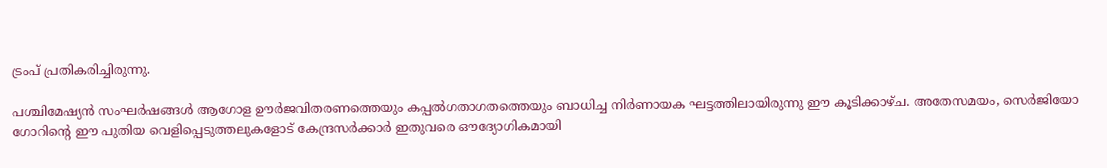ട്രംപ് പ്രതികരിച്ചിരുന്നു.

പശ്ചിമേഷ്യൻ സംഘർഷങ്ങൾ ആഗോള ഊർജവിതരണത്തെയും കപ്പൽഗതാഗതത്തെയും ബാധിച്ച നിർണായക ഘട്ടത്തിലായിരുന്നു ഈ കൂടിക്കാഴ്ച. അതേസമയം, സെർജിയോ ഗോറിന്റെ ഈ പുതിയ വെളിപ്പെടുത്തലുകളോട് കേന്ദ്രസർക്കാർ ഇതുവരെ ഔദ്യോഗികമായി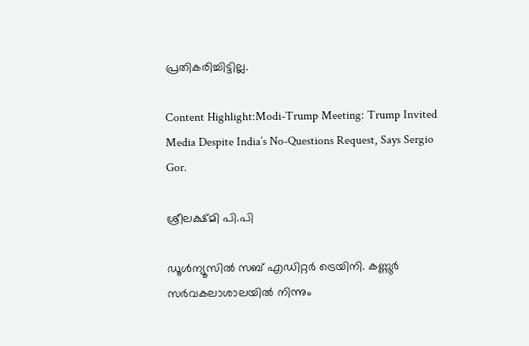പ്രതികരിച്ചിട്ടില്ല.

Content Highlight:Modi-Trump Meeting: Trump Invited Media Despite India’s No-Questions Request, Says Sergio Gor.

ശ്രീലക്ഷ്മി പി.പി

ഡൂള്‍ന്യൂസില്‍ സബ് എഡിറ്റര്‍ ട്രെയിനി. കണ്ണൂര്‍ സര്‍വകലാശാലയില്‍ നിന്നും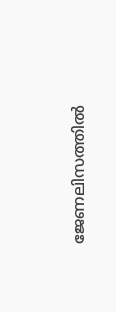ജേണലിസത്തില്‍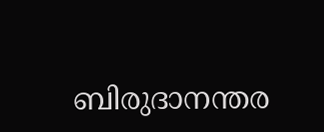ബിരുദാനന്തര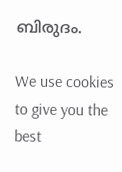ബിരുദം.

We use cookies to give you the best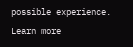possible experience. Learn more